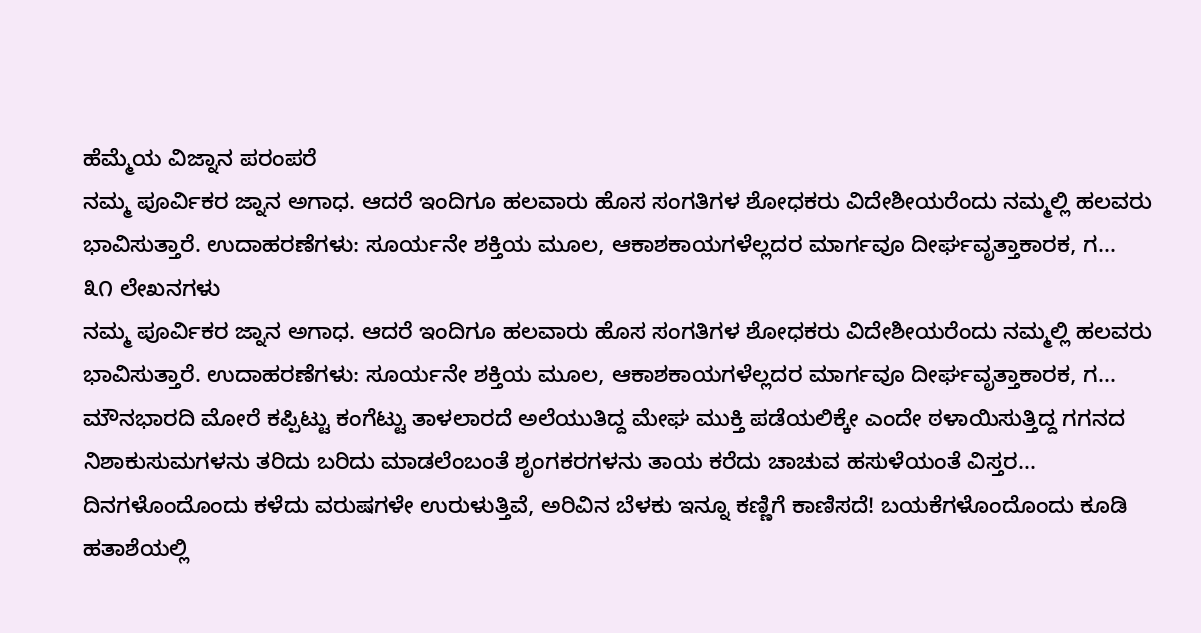ಹೆಮ್ಮೆಯ ವಿಜ್ನಾನ ಪರಂಪರೆ
ನಮ್ಮ ಪೂರ್ವಿಕರ ಜ್ನಾನ ಅಗಾಧ. ಆದರೆ ಇಂದಿಗೂ ಹಲವಾರು ಹೊಸ ಸಂಗತಿಗಳ ಶೋಧಕರು ವಿದೇಶೀಯರೆಂದು ನಮ್ಮಲ್ಲಿ ಹಲವರು ಭಾವಿಸುತ್ತಾರೆ. ಉದಾಹರಣೆಗಳು: ಸೂರ್ಯನೇ ಶಕ್ತಿಯ ಮೂಲ, ಆಕಾಶಕಾಯಗಳೆಲ್ಲದರ ಮಾರ್ಗವೂ ದೀರ್ಘವೃತ್ತಾಕಾರಕ, ಗ...
೩೧ ಲೇಖನಗಳು
ನಮ್ಮ ಪೂರ್ವಿಕರ ಜ್ನಾನ ಅಗಾಧ. ಆದರೆ ಇಂದಿಗೂ ಹಲವಾರು ಹೊಸ ಸಂಗತಿಗಳ ಶೋಧಕರು ವಿದೇಶೀಯರೆಂದು ನಮ್ಮಲ್ಲಿ ಹಲವರು ಭಾವಿಸುತ್ತಾರೆ. ಉದಾಹರಣೆಗಳು: ಸೂರ್ಯನೇ ಶಕ್ತಿಯ ಮೂಲ, ಆಕಾಶಕಾಯಗಳೆಲ್ಲದರ ಮಾರ್ಗವೂ ದೀರ್ಘವೃತ್ತಾಕಾರಕ, ಗ...
ಮೌನಭಾರದಿ ಮೋರೆ ಕಪ್ಪಿಟ್ಟು ಕಂಗೆಟ್ಟು ತಾಳಲಾರದೆ ಅಲೆಯುತಿದ್ದ ಮೇಘ ಮುಕ್ತಿ ಪಡೆಯಲಿಕ್ಕೇ ಎಂದೇ ಠಳಾಯಿಸುತ್ತಿದ್ದ ಗಗನದ ನಿಶಾಕುಸುಮಗಳನು ತರಿದು ಬರಿದು ಮಾಡಲೆಂಬಂತೆ ಶೃಂಗಕರಗಳನು ತಾಯ ಕರೆದು ಚಾಚುವ ಹಸುಳೆಯಂತೆ ವಿಸ್ತರ...
ದಿನಗಳೊಂದೊಂದು ಕಳೆದು ವರುಷಗಳೇ ಉರುಳುತ್ತಿವೆ, ಅರಿವಿನ ಬೆಳಕು ಇನ್ನೂ ಕಣ್ಣಿಗೆ ಕಾಣಿಸದೆ! ಬಯಕೆಗಳೊಂದೊಂದು ಕೂಡಿ ಹತಾಶೆಯಲ್ಲಿ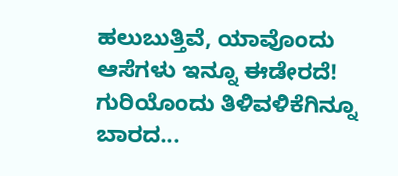ಹಲುಬುತ್ತಿವೆ, ಯಾವೊಂದು ಆಸೆಗಳು ಇನ್ನೂ ಈಡೇರದೆ! ಗುರಿಯೊಂದು ತಿಳಿವಳಿಕೆಗಿನ್ನೂ ಬಾರದ...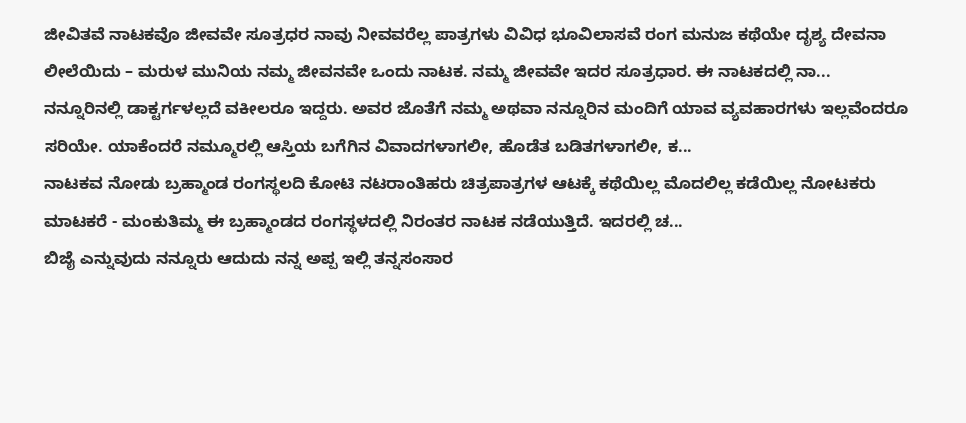ಜೀವಿತವೆ ನಾಟಕವೊ ಜೀವವೇ ಸೂತ್ರಧರ ನಾವು ನೀವವರೆಲ್ಲ ಪಾತ್ರಗಳು ವಿವಿಧ ಭೂವಿಲಾಸವೆ ರಂಗ ಮನುಜ ಕಥೆಯೇ ದೃಶ್ಯ ದೇವನಾ ಲೀಲೆಯಿದು – ಮರುಳ ಮುನಿಯ ನಮ್ಮ ಜೀವನವೇ ಒಂದು ನಾಟಕ. ನಮ್ಮ ಜೀವವೇ ಇದರ ಸೂತ್ರಧಾರ. ಈ ನಾಟಕದಲ್ಲಿ ನಾ...
ನನ್ನೂರಿನಲ್ಲಿ ಡಾಕ್ಟರ್ಗಳಲ್ಲದೆ ವಕೀಲರೂ ಇದ್ದರು. ಅವರ ಜೊತೆಗೆ ನಮ್ಮ ಅಥವಾ ನನ್ನೂರಿನ ಮಂದಿಗೆ ಯಾವ ವ್ಯವಹಾರಗಳು ಇಲ್ಲವೆಂದರೂ ಸರಿಯೇ. ಯಾಕೆಂದರೆ ನಮ್ಮೂರಲ್ಲಿ ಆಸ್ತಿಯ ಬಗೆಗಿನ ವಿವಾದಗಳಾಗಲೀ, ಹೊಡೆತ ಬಡಿತಗಳಾಗಲೀ, ಕ...
ನಾಟಕವ ನೋಡು ಬ್ರಹ್ಮಾಂಡ ರಂಗಸ್ಥಲದಿ ಕೋಟಿ ನಟರಾಂತಿಹರು ಚಿತ್ರಪಾತ್ರಗಳ ಆಟಕ್ಕೆ ಕಥೆಯಿಲ್ಲ ಮೊದಲಿಲ್ಲ ಕಡೆಯಿಲ್ಲ ನೋಟಕರು ಮಾಟಕರೆ - ಮಂಕುತಿಮ್ಮ ಈ ಬ್ರಹ್ಮಾಂಡದ ರಂಗಸ್ಥಳದಲ್ಲಿ ನಿರಂತರ ನಾಟಕ ನಡೆಯುತ್ತಿದೆ. ಇದರಲ್ಲಿ ಚ...
ಬಿಜೈ ಎನ್ನುವುದು ನನ್ನೂರು ಆದುದು ನನ್ನ ಅಪ್ಪ ಇಲ್ಲಿ ತನ್ನಸಂಸಾರ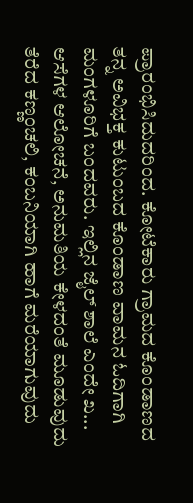ಪ್ರಾರಂಭಿಸಿದುದರಿಂದ. ಕೋಟೆಕಾರು ಗ್ರಾಮದ ಕೊಂಡಾಣದ ತನ್ನ ಅವಿಭಕ್ತ ಕುಟುಂಬದ ಕೊಂಡಾಣ ವಾಮನ ಓದಿಗಾಗಿ ಮಂಗಳೂರಿಗೆ ಬಂದವರು. ಇಲ್ಲಿನ ಜೈಲ್ ಶಾಲೆ ಎಂದೇ ಖ...
ಆಸೆಗಳ ಆಲೋಚನೆ, ಅನುಮತಿಯ ಕೇಳದಂತೆ ಮೂಡುವುದು ತೆರೆದ ಕಣ್ಣಂಚಲಿ, ಕಂಬನಿಯಾಗಿ ಹಾಗೆ ಮರೆಯಾಗುವುದು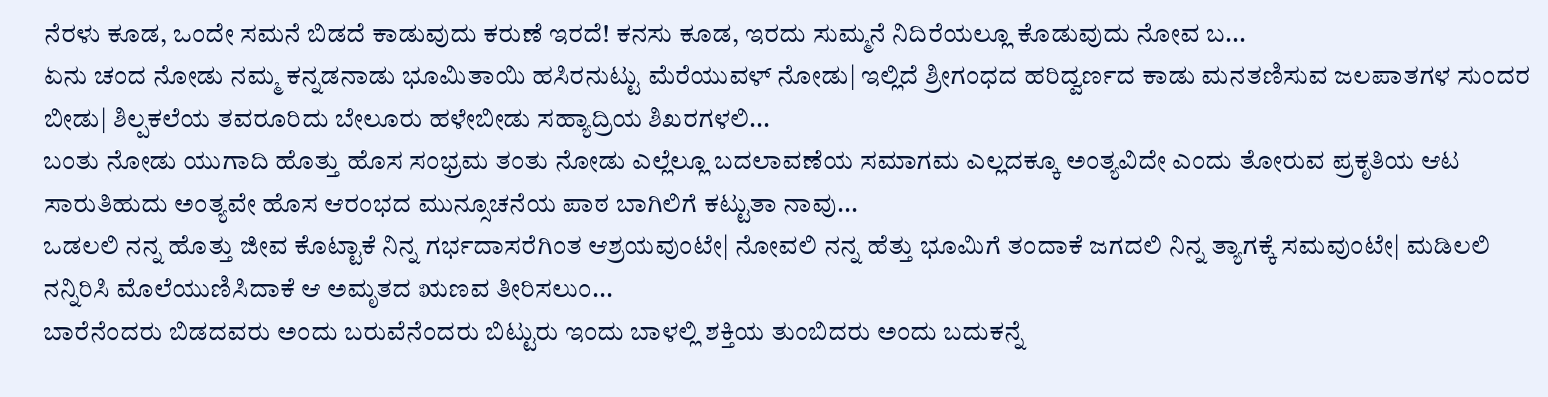ನೆರಳು ಕೂಡ, ಒಂದೇ ಸಮನೆ ಬಿಡದೆ ಕಾಡುವುದು ಕರುಣೆ ಇರದೆ! ಕನಸು ಕೂಡ, ಇರದು ಸುಮ್ಮನೆ ನಿದಿರೆಯಲ್ಲೂ ಕೊಡುವುದು ನೋವ ಬ...
ಏನು ಚಂದ ನೋಡು ನಮ್ಮ ಕನ್ನಡನಾಡು ಭೂಮಿತಾಯಿ ಹಸಿರನುಟ್ಟು ಮೆರೆಯುವಳ್ ನೋಡು| ಇಲ್ಲಿದೆ ಶ್ರೀಗಂಧದ ಹರಿದ್ವರ್ಣದ ಕಾಡು ಮನತಣಿಸುವ ಜಲಪಾತಗಳ ಸುಂದರ ಬೀಡು| ಶಿಲ್ಪಕಲೆಯ ತವರೂರಿದು ಬೇಲೂರು ಹಳೇಬೀಡು ಸಹ್ಯಾದ್ರಿಯ ಶಿಖರಗಳಲಿ...
ಬಂತು ನೋಡು ಯುಗಾದಿ ಹೊತ್ತು ಹೊಸ ಸಂಭ್ರಮ ತಂತು ನೋಡು ಎಲ್ಲೆಲ್ಲೂ ಬದಲಾವಣೆಯ ಸಮಾಗಮ ಎಲ್ಲದಕ್ಕೂ ಅಂತ್ಯವಿದೇ ಎಂದು ತೋರುವ ಪ್ರಕೃತಿಯ ಆಟ ಸಾರುತಿಹುದು ಅಂತ್ಯವೇ ಹೊಸ ಆರಂಭದ ಮುನ್ಸೂಚನೆಯ ಪಾಠ ಬಾಗಿಲಿಗೆ ಕಟ್ಟುತಾ ನಾವು...
ಒಡಲಲಿ ನನ್ನ ಹೊತ್ತು ಜೀವ ಕೊಟ್ಟಾಕೆ ನಿನ್ನ ಗರ್ಭದಾಸರೆಗಿಂತ ಆಶ್ರಯವುಂಟೇ| ನೋವಲಿ ನನ್ನ ಹೆತ್ತು ಭೂಮಿಗೆ ತಂದಾಕೆ ಜಗದಲಿ ನಿನ್ನ ತ್ಯಾಗಕ್ಕೆ ಸಮವುಂಟೇ| ಮಡಿಲಲಿ ನನ್ನಿರಿಸಿ ಮೊಲೆಯುಣಿಸಿದಾಕೆ ಆ ಅಮೃತದ ಋಣವ ತೀರಿಸಲುಂ...
ಬಾರೆನೆಂದರು ಬಿಡದವರು ಅಂದು ಬರುವೆನೆಂದರು ಬಿಟ್ಟುರು ಇಂದು ಬಾಳಲ್ಲಿ ಶಕ್ತಿಯ ತುಂಬಿದರು ಅಂದು ಬದುಕನ್ನೆ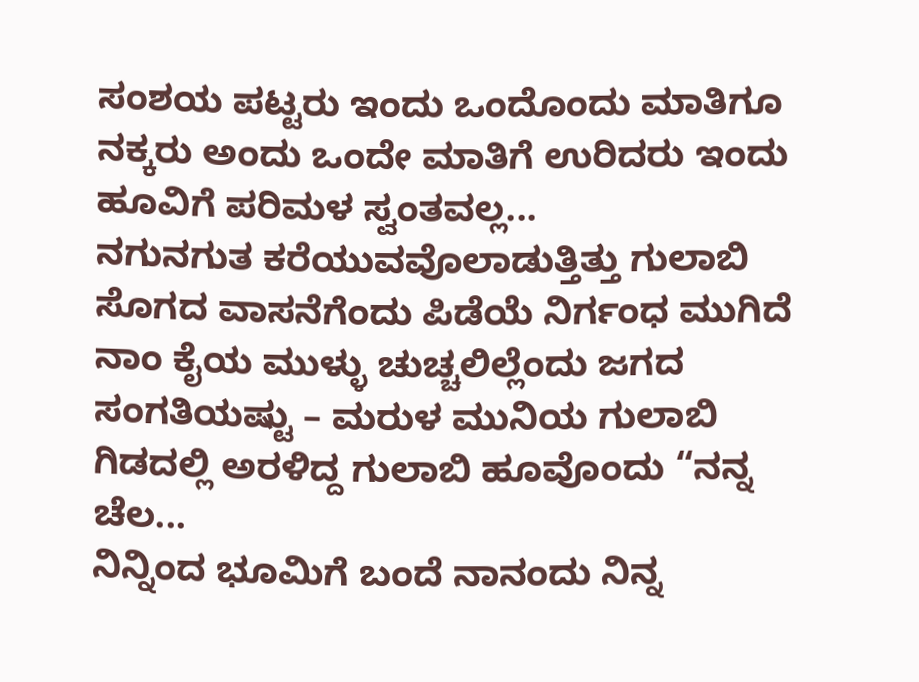ಸಂಶಯ ಪಟ್ಟರು ಇಂದು ಒಂದೊಂದು ಮಾತಿಗೂ ನಕ್ಕರು ಅಂದು ಒಂದೇ ಮಾತಿಗೆ ಉರಿದರು ಇಂದು ಹೂವಿಗೆ ಪರಿಮಳ ಸ್ವಂತವಲ್ಲ...
ನಗುನಗುತ ಕರೆಯುವವೊಲಾಡುತ್ತಿತ್ತು ಗುಲಾಬಿ ಸೊಗದ ವಾಸನೆಗೆಂದು ಪಿಡೆಯೆ ನಿರ್ಗಂಧ ಮುಗಿದೆ ನಾಂ ಕೈಯ ಮುಳ್ಳು ಚುಚ್ಚಲಿಲ್ಲೆಂದು ಜಗದ ಸಂಗತಿಯಷ್ಟು – ಮರುಳ ಮುನಿಯ ಗುಲಾಬಿ ಗಿಡದಲ್ಲಿ ಅರಳಿದ್ದ ಗುಲಾಬಿ ಹೂವೊಂದು “ನನ್ನ ಚೆಲ...
ನಿನ್ನಿಂದ ಭೂಮಿಗೆ ಬಂದೆ ನಾನಂದು ನಿನ್ನ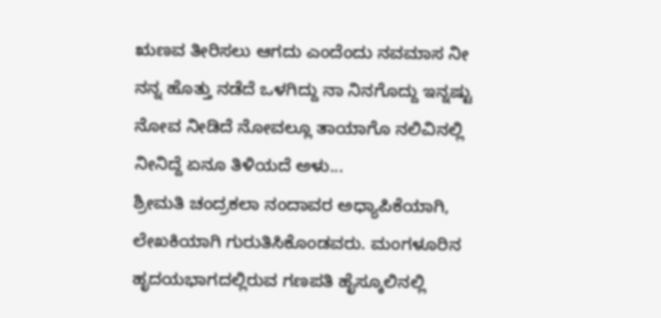ಋಣವ ತೀರಿಸಲು ಆಗದು ಎಂದೆಂದು ನವಮಾಸ ನೀ ನನ್ನ ಹೊತ್ತು ನಡೆದೆ ಒಳಗಿದ್ದು ನಾ ನಿನಗೊದ್ದು ಇನ್ನಷ್ಟು ನೋವ ನೀಡಿದೆ ನೋವಲ್ಲೂ ತಾಯಾಗೊ ನಲಿವಿನಲ್ಲಿ ನೀನಿದ್ದೆ ಏನೂ ತಿಳಿಯದೆ ಅಳು...
ಶ್ರೀಮತಿ ಚಂದ್ರಕಲಾ ನಂದಾವರ ಅಧ್ಯಾಪಿಕೆಯಾಗಿ, ಲೇಖಕಿಯಾಗಿ ಗುರುತಿಸಿಕೊಂಡವರು. ಮಂಗಳೂರಿನ ಹೃದಯಭಾಗದಲ್ಲಿರುವ ಗಣಪತಿ ಹೈಸ್ಕೂಲಿನಲ್ಲಿ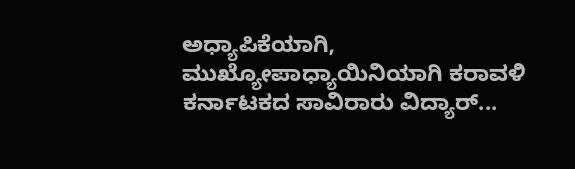ಅಧ್ಯಾಪಿಕೆಯಾಗಿ, ಮುಖ್ಯೋಪಾಧ್ಯಾಯಿನಿಯಾಗಿ ಕರಾವಳಿ ಕರ್ನಾಟಕದ ಸಾವಿರಾರು ವಿದ್ಯಾರ್...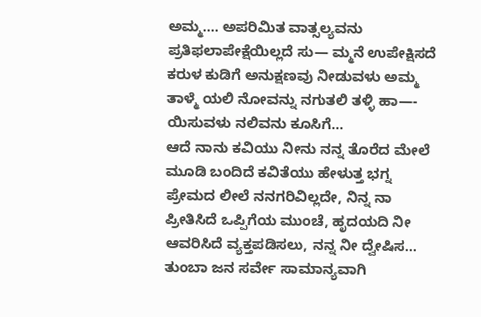ಅಮ್ಮ.... ಅಪರಿಮಿತ ವಾತ್ಸಲ್ಯವನು ಪ್ರತಿಫಲಾಪೇಕ್ಷೆಯಿಲ್ಲದೆ ಸು— ಮ್ಮನೆ ಉಪೇಕ್ಷಿಸದೆ ಕರುಳ ಕುಡಿಗೆ ಅನುಕ್ಷಣವು ನೀಡುವಳು ಅಮ್ಮ ತಾಳ್ಮೆ ಯಲಿ ನೋವನ್ನು ನಗುತಲಿ ತಳ್ಳಿ ಹಾ—- ಯಿಸುವಳು ನಲಿವನು ಕೂಸಿಗೆ...
ಆದೆ ನಾನು ಕವಿಯು ನೀನು ನನ್ನ ತೊರೆದ ಮೇಲೆ ಮೂಡಿ ಬಂದಿದೆ ಕವಿತೆಯು ಹೇಳುತ್ತ ಭಗ್ನ ಪ್ರೇಮದ ಲೀಲೆ ನನಗರಿವಿಲ್ಲದೇ, ನಿನ್ನ ನಾ ಪ್ರೀತಿಸಿದೆ ಒಪ್ಪಿಗೆಯ ಮುಂಚೆ, ಹೃದಯದಿ ನೀ ಆವರಿಸಿದೆ ವ್ಯಕ್ತಪಡಿಸಲು, ನನ್ನ ನೀ ದ್ವೇಷಿಸ...
ತುಂಬಾ ಜನ ಸರ್ವೇ ಸಾಮಾನ್ಯವಾಗಿ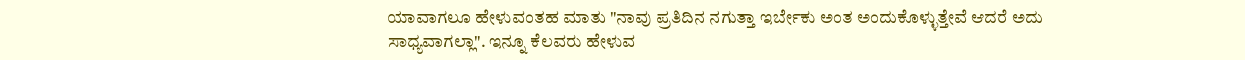ಯಾವಾಗಲೂ ಹೇಳುವಂತಹ ಮಾತು "ನಾವು ಪ್ರತಿದಿನ ನಗುತ್ತಾ ಇರ್ಬೇಕು ಅಂತ ಅಂದುಕೊಳ್ಳುತ್ತೇವೆ ಆದರೆ ಅದು ಸಾಧ್ಯವಾಗಲ್ಲಾ". ಇನ್ನೂ ಕೆಲವರು ಹೇಳುವ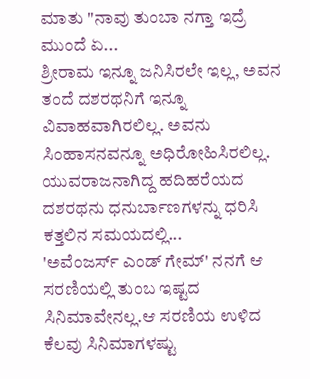ಮಾತು "ನಾವು ತುಂಬಾ ನಗ್ತಾ ಇದ್ರೆ ಮುಂದೆ ಏ...
ಶ್ರೀರಾಮ ಇನ್ನೂ ಜನಿಸಿರಲೇ ಇಲ್ಲ, ಅವನ ತಂದೆ ದಶರಥನಿಗೆ ಇನ್ನೂ ವಿವಾಹವಾಗಿರಲಿಲ್ಲ. ಅವನು ಸಿಂಹಾಸನವನ್ನೂ ಅಧಿರೋಹಿಸಿರಲಿಲ್ಲ. ಯುವರಾಜನಾಗಿದ್ದ ಹದಿಹರೆಯದ ದಶರಥನು ಧನುರ್ಬಾಣಗಳನ್ನು ಧರಿಸಿ ಕತ್ತಲಿನ ಸಮಯದಲ್ಲಿ...
'ಅವೆಂಜರ್ಸ್ ಎಂಡ್ ಗೇಮ್' ನನಗೆ ಆ ಸರಣಿಯಲ್ಲಿ ತುಂಬ ಇಷ್ಟದ ಸಿನಿಮಾವೇನಲ್ಲ.ಆ ಸರಣಿಯ ಉಳಿದ ಕೆಲವು ಸಿನಿಮಾಗಳಷ್ಟು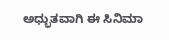ಅಧ್ಭುತವಾಗಿ ಈ ಸಿನಿಮಾ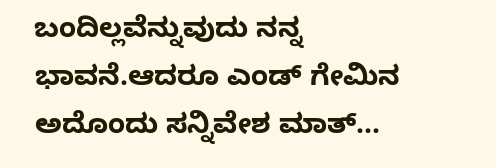ಬಂದಿಲ್ಲವೆನ್ನುವುದು ನನ್ನ ಭಾವನೆ.ಆದರೂ ಎಂಡ್ ಗೇಮಿನ ಅದೊಂದು ಸನ್ನಿವೇಶ ಮಾತ್...